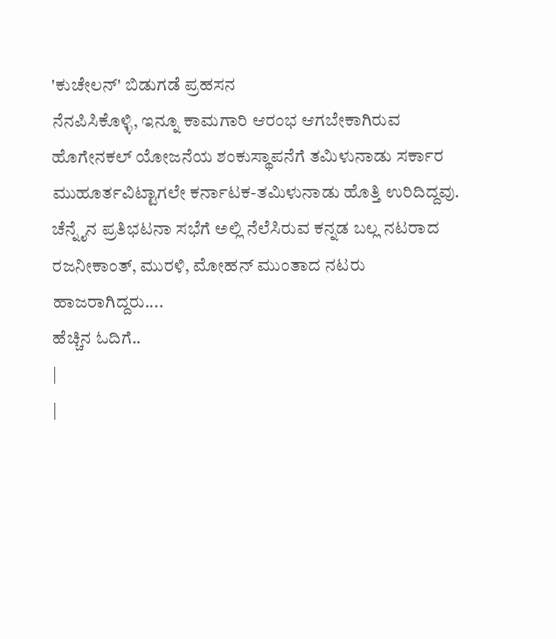'ಕುಚೇಲನ್' ಬಿಡುಗಡೆ ಪ್ರಹಸನ
ನೆನಪಿಸಿಕೊಳ್ಳಿ, ಇನ್ನೂ ಕಾಮಗಾರಿ ಆರಂಭ ಆಗಬೇಕಾಗಿರುವ ಹೊಗೇನಕಲ್ ಯೋಜನೆಯ ಶಂಕುಸ್ಥಾಪನೆಗೆ ತಮಿಳುನಾಡು ಸರ್ಕಾರ ಮುಹೂರ್ತವಿಟ್ಟಾಗಲೇ ಕರ್ನಾಟಕ-ತಮಿಳುನಾಡು ಹೊತ್ತಿ ಉರಿದಿದ್ದವು. ಚೆನ್ನೈನ ಪ್ರತಿಭಟನಾ ಸಭೆಗೆ ಅಲ್ಲಿ ನೆಲೆಸಿರುವ ಕನ್ನಡ ಬಲ್ಲ ನಟರಾದ ರಜನೀಕಾಂತ್, ಮುರಳಿ, ಮೋಹನ್ ಮುಂತಾದ ನಟರು ಹಾಜರಾಗಿದ್ದರು....
ಹೆಚ್ಚಿನ ಓದಿಗೆ..
|
|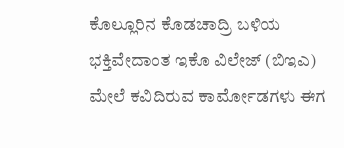ಕೊಲ್ಲೂರಿನ ಕೊಡಚಾದ್ರಿ ಬಳಿಯ ಭಕ್ತಿವೇದಾಂತ ಇಕೊ ವಿಲೇಜ್ (ಬಿಇಎ) ಮೇಲೆ ಕವಿದಿರುವ ಕಾರ್ಮೋಡಗಳು ಈಗ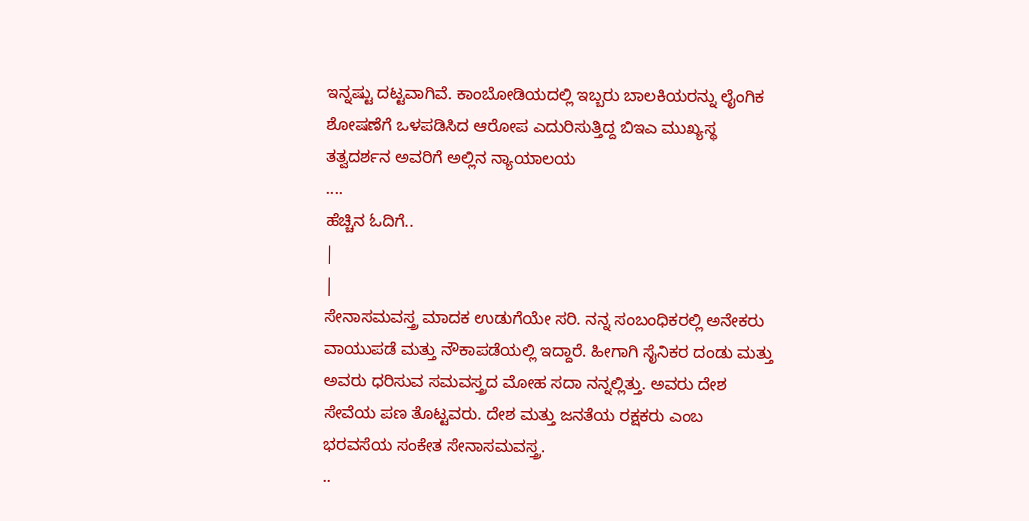ಇನ್ನಷ್ಟು ದಟ್ಟವಾಗಿವೆ. ಕಾಂಬೋಡಿಯದಲ್ಲಿ ಇಬ್ಬರು ಬಾಲಕಿಯರನ್ನು ಲೈಂಗಿಕ ಶೋಷಣೆಗೆ ಒಳಪಡಿಸಿದ ಆರೋಪ ಎದುರಿಸುತ್ತಿದ್ದ ಬಿಇಎ ಮುಖ್ಯಸ್ಥ ತತ್ವದರ್ಶನ ಅವರಿಗೆ ಅಲ್ಲಿನ ನ್ಯಾಯಾಲಯ
....
ಹೆಚ್ಚಿನ ಓದಿಗೆ..
|
|
ಸೇನಾಸಮವಸ್ತ್ರ ಮಾದಕ ಉಡುಗೆಯೇ ಸರಿ. ನನ್ನ ಸಂಬಂಧಿಕರಲ್ಲಿ ಅನೇಕರು ವಾಯುಪಡೆ ಮತ್ತು ನೌಕಾಪಡೆಯಲ್ಲಿ ಇದ್ದಾರೆ. ಹೀಗಾಗಿ ಸೈನಿಕರ ದಂಡು ಮತ್ತು ಅವರು ಧರಿಸುವ ಸಮವಸ್ತ್ರದ ಮೋಹ ಸದಾ ನನ್ನಲ್ಲಿತ್ತು. ಅವರು ದೇಶ ಸೇವೆಯ ಪಣ ತೊಟ್ಟವರು. ದೇಶ ಮತ್ತು ಜನತೆಯ ರಕ್ಷಕರು ಎಂಬ ಭರವಸೆಯ ಸಂಕೇತ ಸೇನಾಸಮವಸ್ತ್ರ.
..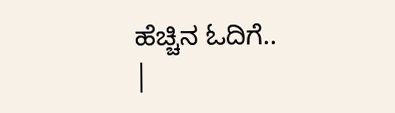ಹೆಚ್ಚಿನ ಓದಿಗೆ..
|